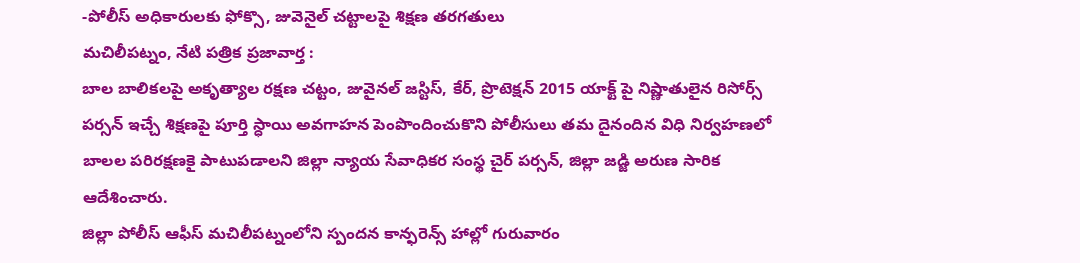-పోలీస్ అధికారులకు ఫోక్సొ, జువెనైల్ చట్టాలపై శిక్షణ తరగతులు
మచిలీపట్నం, నేటి పత్రిక ప్రజావార్త :
బాల బాలికలపై అకృత్యాల రక్షణ చట్టం, జువైనల్ జస్టిస్, కేర్, ప్రొటెక్షన్ 2015 యాక్ట్ పై నిష్ణాతులైన రిసోర్స్ పర్సన్ ఇచ్చే శిక్షణపై పూర్తి స్ధాయి అవగాహన పెంపొందించుకొని పోలీసులు తమ దైనందిన విధి నిర్వహణలో బాలల పరిరక్షణకై పాటుపడాలని జిల్లా న్యాయ సేవాధికర సంస్థ చైర్ పర్సన్, జిల్లా జడ్జి అరుణ సారిక ఆదేశించారు.
జిల్లా పోలీస్ ఆఫీస్ మచిలీపట్నంలోని స్పందన కాన్ఫరెన్స్ హాల్లో గురువారం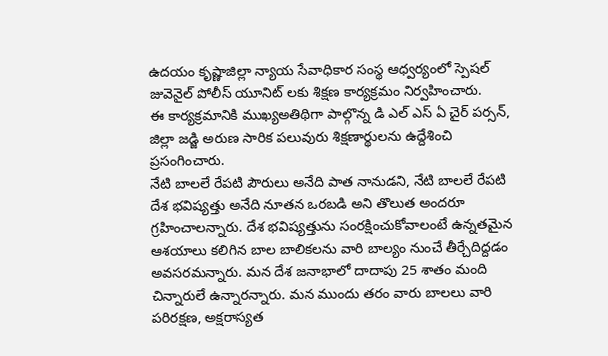ఉదయం కృష్ణాజిల్లా న్యాయ సేవాధికార సంస్థ ఆధ్వర్యంలో స్పెషల్ జువెనైల్ పోలీస్ యూనిట్ లకు శిక్షణ కార్యక్రమం నిర్వహించారు.
ఈ కార్యక్రమానికి ముఖ్యఅతిథిగా పాల్గొన్న డి ఎల్ ఎస్ ఏ చైర్ పర్సన్, జిల్లా జడ్జి అరుణ సారిక పలువురు శిక్షణార్థులను ఉద్దేశించి ప్రసంగించారు.
నేటి బాలలే రేపటి పౌరులు అనేది పాత నానుడని, నేటి బాలలే రేపటి దేశ భవిష్యత్తు అనేది నూతన ఒరబడి అని తొలుత అందరూ గ్రహించాలన్నారు. దేశ భవిష్యత్తును సంరక్షించుకోవాలంటే ఉన్నతమైన ఆశయాలు కలిగిన బాల బాలికలను వారి బాల్యం నుంచే తీర్చేదిద్దడం అవసరమన్నారు. మన దేశ జనాభాలో దాదాపు 25 శాతం మంది చిన్నారులే ఉన్నారన్నారు. మన ముందు తరం వారు బాలలు వారి పరిరక్షణ, అక్షరాస్యత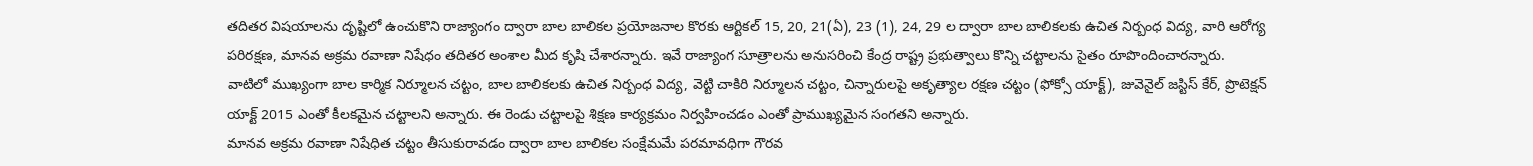తదితర విషయాలను దృష్టిలో ఉంచుకొని రాజ్యాంగం ద్వారా బాల బాలికల ప్రయోజనాల కొరకు ఆర్టికల్ 15, 20, 21(ఏ), 23 (1), 24, 29 ల ద్వారా బాల బాలికలకు ఉచిత నిర్బంధ విద్య, వారి ఆరోగ్య పరిరక్షణ, మానవ అక్రమ రవాణా నిషేధం తదితర అంశాల మీద కృషి చేశారన్నారు. ఇవే రాజ్యాంగ సూత్రాలను అనుసరించి కేంద్ర రాష్ట్ర ప్రభుత్వాలు కొన్ని చట్టాలను సైతం రూపొందించారన్నారు.
వాటిలో ముఖ్యంగా బాల కార్మిక నిర్మూలన చట్టం, బాల బాలికలకు ఉచిత నిర్బంధ విద్య, వెట్టి చాకిరి నిర్మూలన చట్టం, చిన్నారులపై అకృత్యాల రక్షణ చట్టం (ఫోక్సో యాక్ట్), జువెనైల్ జస్టిస్ కేర్, ప్రొటెక్షన్ యాక్ట్ 2015 ఎంతో కీలకమైన చట్టాలని అన్నారు. ఈ రెండు చట్టాలపై శిక్షణ కార్యక్రమం నిర్వహించడం ఎంతో ప్రాముఖ్యమైన సంగతని అన్నారు.
మానవ అక్రమ రవాణా నిషేధిత చట్టం తీసుకురావడం ద్వారా బాల బాలికల సంక్షేమమే పరమావధిగా గౌరవ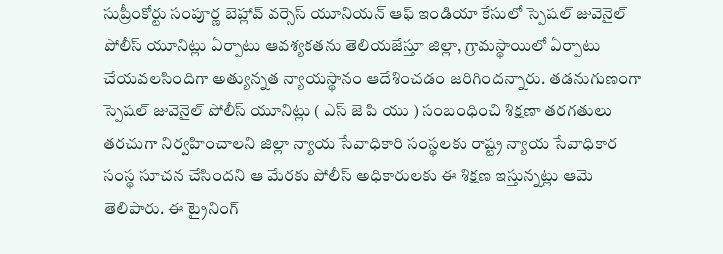సుప్రీంకోర్టు సంపూర్ణ బెహ్లావ్ వర్సెస్ యూనియన్ ఆఫ్ ఇండియా కేసులో స్పెషల్ జువెనైల్ పోలీస్ యూనిట్లు ఏర్పాటు ఆవశ్యకతను తెలియజేస్తూ జిల్లా, గ్రామస్థాయిలో ఏర్పాటు చేయవలసిందిగా అత్యున్నత న్యాయస్థానం ఆదేశించడం జరిగిందన్నారు. తడనుగుణంగా స్పెషల్ జువెనైల్ పోలీస్ యూనిట్లు ( ఎస్ జె పి యు ) సంబంధించి శిక్షణా తరగతులు తరచుగా నిర్వహించాలని జిల్లా న్యాయ సేవాధికారి సంస్థలకు రాష్ట్ర న్యాయ సేవాధికార సంస్థ సూచన చేసిందని ఆ మేరకు పోలీస్ అధికారులకు ఈ శిక్షణ ఇస్తున్నట్లు ఆమె తెలిపారు. ఈ ట్రైనింగ్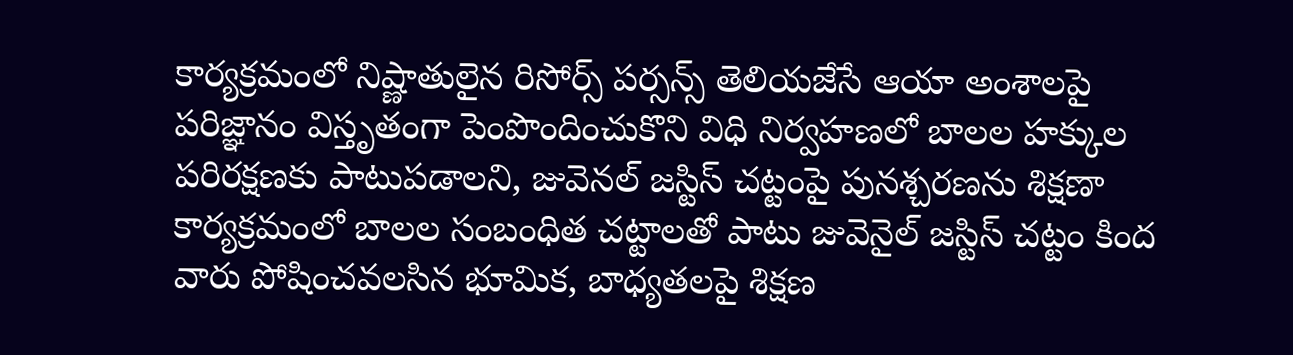కార్యక్రమంలో నిష్ణాతులైన రిసోర్స్ పర్సన్స్ తెలియజేసే ఆయా అంశాలపై పరిజ్ఞానం విస్తృతంగా పెంపొందించుకొని విధి నిర్వహణలో బాలల హక్కుల పరిరక్షణకు పాటుపడాలని, జువెనల్ జస్టిస్ చట్టంపై పునశ్చరణను శిక్షణా కార్యక్రమంలో బాలల సంబంధిత చట్టాలతో పాటు జువెనైల్ జస్టిస్ చట్టం కింద వారు పోషించవలసిన భూమిక, బాధ్యతలపై శిక్షణ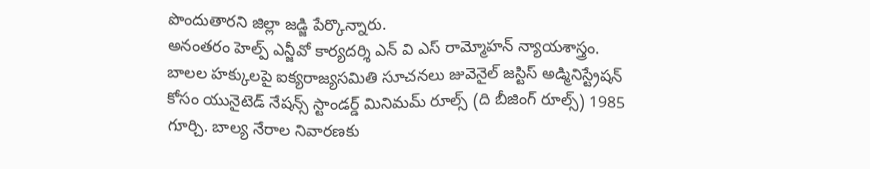పొందుతారని జిల్లా జడ్జి పేర్కొన్నారు.
అనంతరం హెల్ప్ ఎన్జీవో కార్యదర్శి ఎన్ వి ఎస్ రామ్మోహన్ న్యాయశాస్త్రం. బాలల హక్కులపై ఐక్యరాజ్యసమితి సూచనలు జువెనైల్ జస్టిస్ అడ్మినిస్ట్రేషన్ కోసం యునైటెడ్ నేషన్స్ స్టాండర్డ్ మినిమమ్ రూల్స్ (ది బీజింగ్ రూల్స్) 1985 గూర్చి. బాల్య నేరాల నివారణకు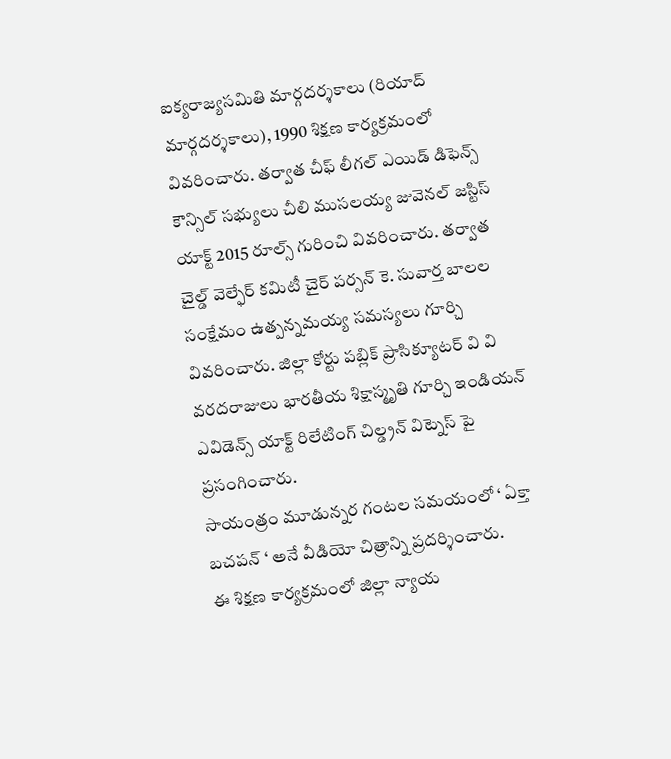ఐక్యరాజ్యసమితి మార్గదర్శకాలు (రియాద్ మార్గదర్శకాలు), 1990 శిక్షణ కార్యక్రమంలో వివరించారు. తర్వాత చీఫ్ లీగల్ ఎయిడ్ డిఫెన్స్ కౌన్సిల్ సభ్యులు చీలి ముసలయ్య జువెనల్ జస్టిస్ యాక్ట్ 2015 రూల్స్ గురించి వివరించారు. తర్వాత చైల్డ్ వెల్ఫేర్ కమిటీ చైర్ పర్సన్ కె. సువార్త బాలల సంక్షేమం ఉత్పన్నమయ్య సమస్యలు గూర్చి వివరించారు. జిల్లా కోర్టు పబ్లిక్ ప్రాసిక్యూటర్ వి వి వరదరాజులు భారతీయ శిక్షాస్మృతి గూర్చి ఇండియన్ ఎవిడెన్స్ యాక్ట్ రిలేటింగ్ చిల్డ్రన్ విట్నెస్ పై ప్రసంగించారు.
సాయంత్రం మూడున్నర గంటల సమయంలో ‘ ఏక్తా బచపన్ ‘ అనే వీడియో చిత్రాన్ని ప్రదర్శించారు.
ఈ శిక్షణ కార్యక్రమంలో జిల్లా న్యాయ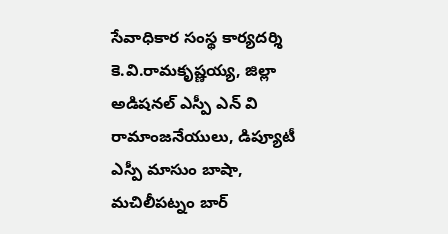సేవాధికార సంస్థ కార్యదర్శి కె.వి.రామకృష్ణయ్య, జిల్లా అడిషనల్ ఎస్పీ ఎన్ వి రామాంజనేయులు, డిప్యూటీ ఎస్పీ మాసుం బాషా, మచిలీపట్నం బార్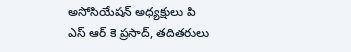అసోసియేషన్ అధ్యక్షులు పి ఎస్ ఆర్ కె ప్రసాద్, తదితరులు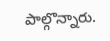పాల్గొన్నారు.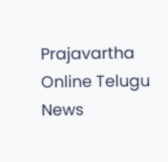Prajavartha Online Telugu News